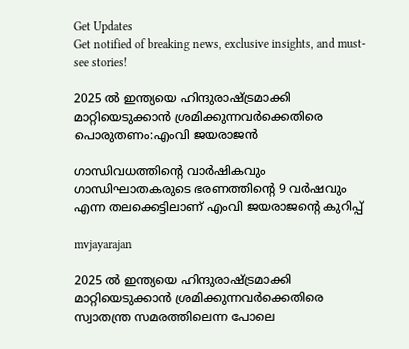Get Updates
Get notified of breaking news, exclusive insights, and must-see stories!

2025 ല്‍ ഇന്ത്യയെ ഹിന്ദുരാഷ്ട്രമാക്കി മാറ്റിയെടുക്കാന്‍ ശ്രമിക്കുന്നവർക്കെതിരെ പൊരുതണം:എംവി ജയരാജന്‍

ഗാന്ധിവധത്തിന്റെ വാർഷികവും ഗാന്ധിഘാതകരുടെ ഭരണത്തിന്റെ 9 വർഷവും എന്ന തലക്കെട്ടിലാണ് എംവി ജയരാജന്റെ കുറിപ്പ്

mvjayarajan

2025 ല്‍ ഇന്ത്യയെ ഹിന്ദുരാഷ്ട്രമാക്കി മാറ്റിയെടുക്കാന്‍ ശ്രമിക്കുന്നവർക്കെതിരെ സ്വാതന്ത്ര സമരത്തിലെന്ന പോലെ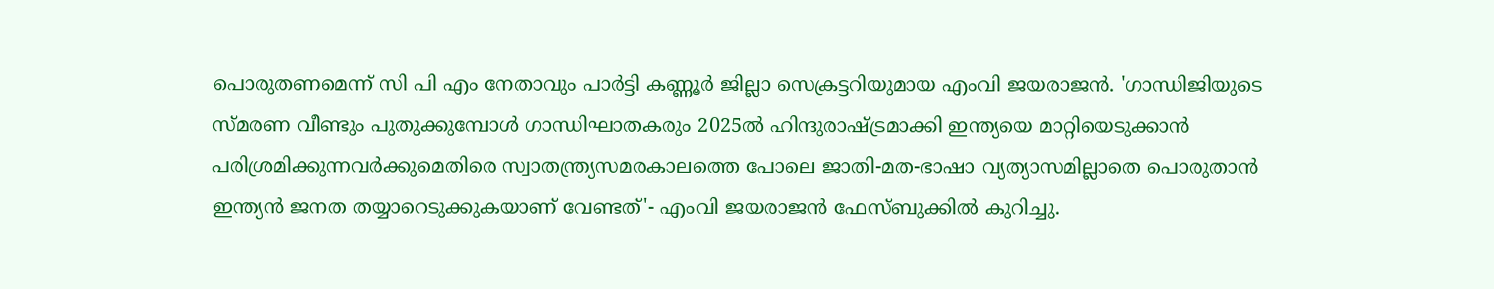പൊരുതണമെന്ന് സി പി എം നേതാവും പാർട്ടി കണ്ണൂർ ജില്ലാ സെക്രട്ടറിയുമായ എംവി ജയരാജന്‍. 'ഗാന്ധിജിയുടെ സ്മരണ വീണ്ടും പുതുക്കുമ്പോൾ ഗാന്ധിഘാതകരും 2025ൽ ഹിന്ദുരാഷ്ട്രമാക്കി ഇന്ത്യയെ മാറ്റിയെടുക്കാൻ പരിശ്രമിക്കുന്നവർക്കുമെതിരെ സ്വാതന്ത്ര്യസമരകാലത്തെ പോലെ ജാതി-മത-ഭാഷാ വ്യത്യാസമില്ലാതെ പൊരുതാൻ ഇന്ത്യൻ ജനത തയ്യാറെടുക്കുകയാണ് വേണ്ടത്'- എംവി ജയരാജന്‍ ഫേസ്ബുക്കില്‍ കുറിച്ചു.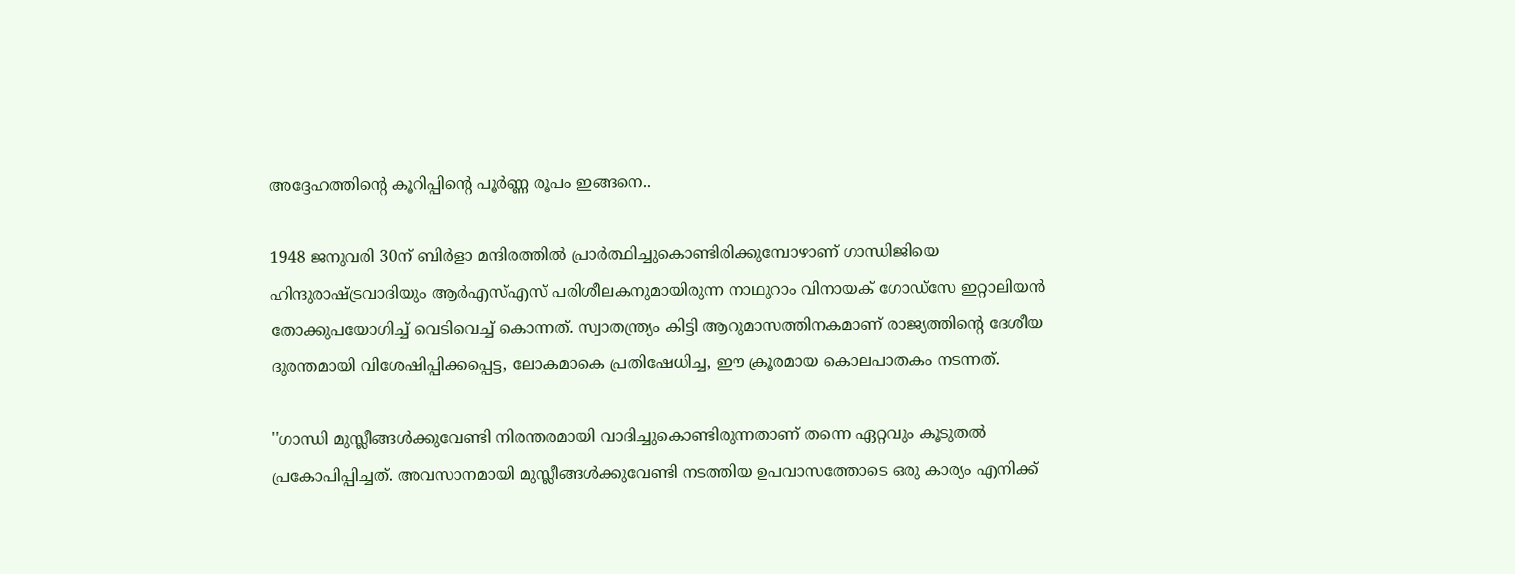അദ്ദേഹത്തിന്റെ കൂറിപ്പിന്റെ പൂർണ്ണ രൂപം ഇങ്ങനെ..

1948 ജനുവരി 30ന് ബിർളാ മന്ദിരത്തിൽ പ്രാർത്ഥിച്ചുകൊണ്ടിരിക്കുമ്പോഴാണ് ഗാന്ധിജിയെ ഹിന്ദുരാഷ്ട്രവാദിയും ആർഎസ്എസ് പരിശീലകനുമായിരുന്ന നാഥുറാം വിനായക് ഗോഡ്‌സേ ഇറ്റാലിയൻ തോക്കുപയോഗിച്ച് വെടിവെച്ച് കൊന്നത്. സ്വാതന്ത്ര്യം കിട്ടി ആറുമാസത്തിനകമാണ് രാജ്യത്തിന്റെ ദേശീയ ദുരന്തമായി വിശേഷിപ്പിക്കപ്പെട്ട, ലോകമാകെ പ്രതിഷേധിച്ച, ഈ ക്രൂരമായ കൊലപാതകം നടന്നത്.

''ഗാന്ധി മുസ്ലീങ്ങൾക്കുവേണ്ടി നിരന്തരമായി വാദിച്ചുകൊണ്ടിരുന്നതാണ് തന്നെ ഏറ്റവും കൂടുതൽ പ്രകോപിപ്പിച്ചത്. അവസാനമായി മുസ്ലീങ്ങൾക്കുവേണ്ടി നടത്തിയ ഉപവാസത്തോടെ ഒരു കാര്യം എനിക്ക്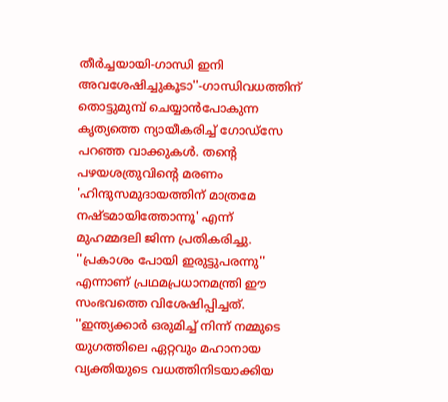തീർച്ചയായി-ഗാന്ധി ഇനി അവശേഷിച്ചുകൂടാ''-ഗാന്ധിവധത്തിന് തൊട്ടുമുമ്പ് ചെയ്യാൻപോകുന്ന കൃത്യത്തെ ന്യായീകരിച്ച് ഗോഡ്‌സേ പറഞ്ഞ വാക്കുകൾ. തന്റെ പഴയശത്രുവിന്റെ മരണം 'ഹിന്ദുസമുദായത്തിന് മാത്രമേ നഷ്ടമായിത്തോന്നൂ' എന്ന് മുഹമ്മദലി ജിന്ന പ്രതികരിച്ചു. ''പ്രകാശം പോയി ഇരുട്ടുപരന്നു'' എന്നാണ് പ്രഥമപ്രധാനമന്ത്രി ഈ സംഭവത്തെ വിശേഷിപ്പിച്ചത്. ''ഇന്ത്യക്കാർ ഒരുമിച്ച് നിന്ന് നമ്മുടെ യുഗത്തിലെ ഏറ്റവും മഹാനായ വ്യക്തിയുടെ വധത്തിനിടയാക്കിയ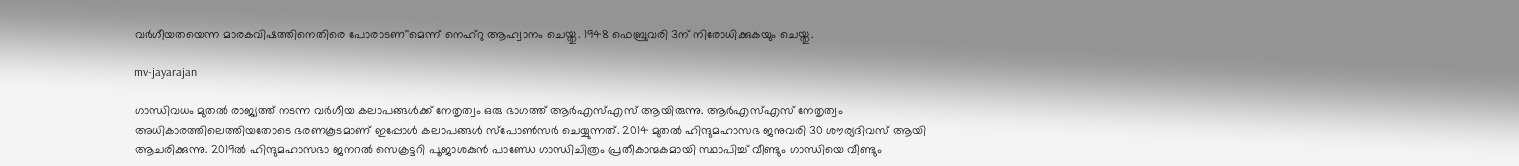വർഗീയതയെന്ന മാരകവിഷത്തിനെതിരെ പോരാടണ''മെന്ന് നെഹ്‌റു ആഹ്വാനം ചെയ്തു. 1948 ഫെബ്രുവരി 3ന് നിരോധിക്കുകയും ചെയ്തു.

mv-jayarajan

ഗാന്ധിവധം മുതൽ രാജ്യത്ത് നടന്ന വർഗീയ കലാപങ്ങൾക്ക് നേതൃത്വം ഒരു ഭാഗത്ത് ആർഎസ്എസ് ആയിരുന്നു. ആർഎസ്എസ് നേതൃത്വം അധികാരത്തിലെത്തിയതോടെ ഭരണകൂടമാണ് ഇപ്പോൾ കലാപങ്ങൾ സ്‌പോൺസർ ചെയ്യുന്നത്. 2014 മുതൽ ഹിന്ദുമഹാസഭ ജനുവരി 30 ശൗര്യദിവസ് ആയി ആചരിക്കുന്നു. 2019ൽ ഹിന്ദുമഹാസഭാ ജനറൽ സെക്രട്ടറി പൂജാശകുൻ പാണ്ഡേ ഗാന്ധിചിത്രം പ്രതീകാന്മകമായി സ്ഥാപിച്ച് വീണ്ടും ഗാന്ധിയെ വീണ്ടും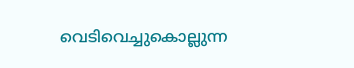വെടിവെച്ചുകൊല്ലുന്ന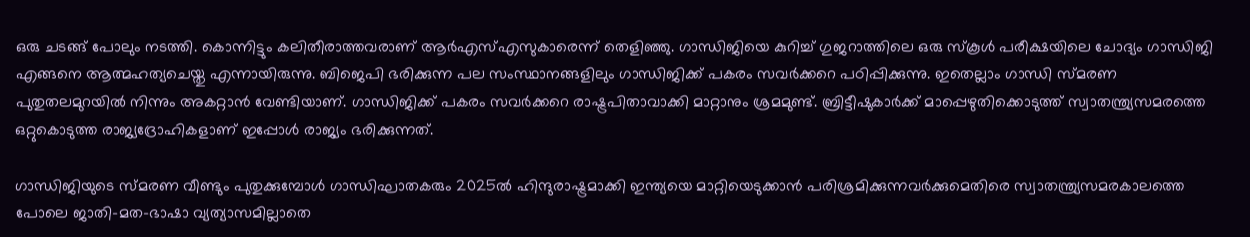ഒരു ചടങ്ങ് പോലും നടത്തി. കൊന്നിട്ടും കലിതീരാത്തവരാണ് ആർഎസ്എസുകാരെന്ന് തെളിഞ്ഞു. ഗാന്ധിജിയെ കുറിച്ച് ഗുജറാത്തിലെ ഒരു സ്‌കൂൾ പരീക്ഷയിലെ ചോദ്യം ഗാന്ധിജി എങ്ങനെ ആത്മഹത്യചെയ്തു എന്നായിരുന്നു. ബിജെപി ഭരിക്കുന്ന പല സംസ്ഥാനങ്ങളിലും ഗാന്ധിജിക്ക് പകരം സവർക്കറെ പഠിപ്പിക്കുന്നു. ഇതെല്ലാം ഗാന്ധി സ്മരണ പുതുതലമുറയിൽ നിന്നും അകറ്റാൻ വേണ്ടിയാണ്. ഗാന്ധിജിക്ക് പകരം സവർക്കറെ രാഷ്ട്രപിതാവാക്കി മാറ്റാനും ശ്രമമുണ്ട്. ബ്രിട്ടീഷുകാർക്ക് മാപ്പെഴുതിക്കൊടുത്ത് സ്വാതന്ത്ര്യസമരത്തെ ഒറ്റുകൊടുത്ത രാജ്യദ്രോഹികളാണ് ഇപ്പോൾ രാജ്യം ഭരിക്കുന്നത്.

ഗാന്ധിജിയുടെ സ്മരണ വീണ്ടും പുതുക്കുമ്പോൾ ഗാന്ധിഘാതകരും 2025ൽ ഹിന്ദുരാഷ്ട്രമാക്കി ഇന്ത്യയെ മാറ്റിയെടുക്കാൻ പരിശ്രമിക്കുന്നവർക്കുമെതിരെ സ്വാതന്ത്ര്യസമരകാലത്തെ പോലെ ജാതി-മത-ഭാഷാ വ്യത്യാസമില്ലാതെ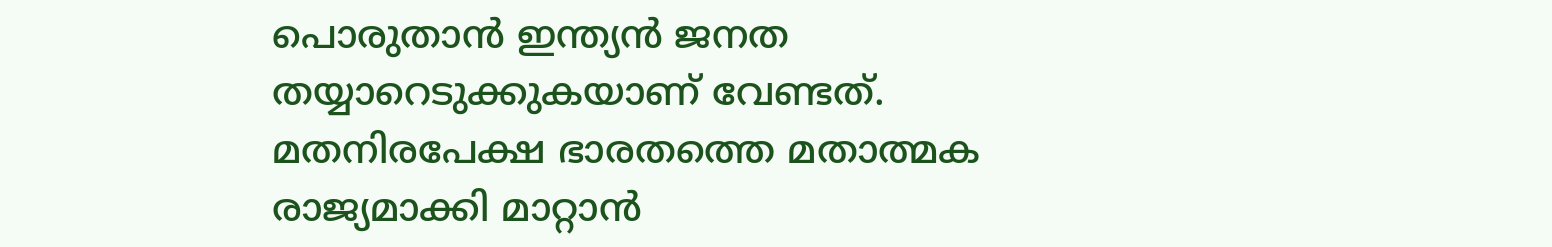പൊരുതാൻ ഇന്ത്യൻ ജനത തയ്യാറെടുക്കുകയാണ് വേണ്ടത്. മതനിരപേക്ഷ ഭാരതത്തെ മതാത്മക രാജ്യമാക്കി മാറ്റാൻ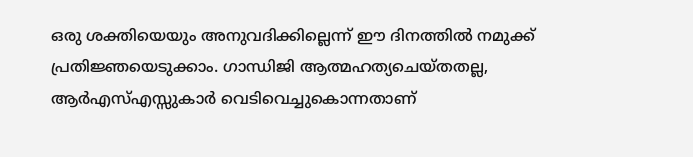ഒരു ശക്തിയെയും അനുവദിക്കില്ലെന്ന് ഈ ദിനത്തിൽ നമുക്ക് പ്രതിജ്ഞയെടുക്കാം. ഗാന്ധിജി ആത്മഹത്യചെയ്തതല്ല, ആർഎസ്എസ്സുകാർ വെടിവെച്ചുകൊന്നതാണ്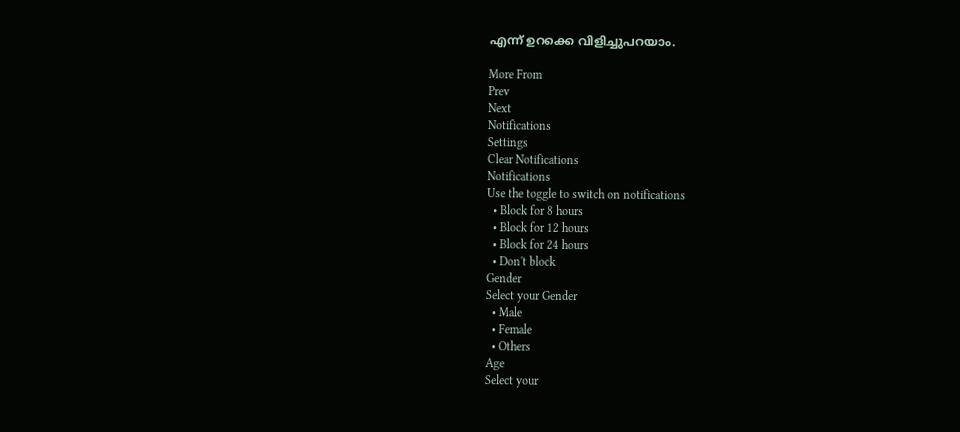എന്ന് ഉറക്കെ വിളിച്ചുപറയാം.

More From
Prev
Next
Notifications
Settings
Clear Notifications
Notifications
Use the toggle to switch on notifications
  • Block for 8 hours
  • Block for 12 hours
  • Block for 24 hours
  • Don't block
Gender
Select your Gender
  • Male
  • Female
  • Others
Age
Select your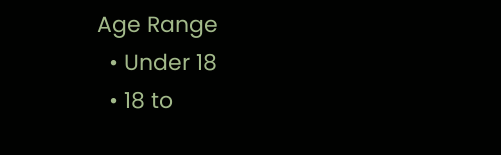Age Range
  • Under 18
  • 18 to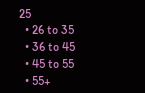25
  • 26 to 35
  • 36 to 45
  • 45 to 55
  • 55+